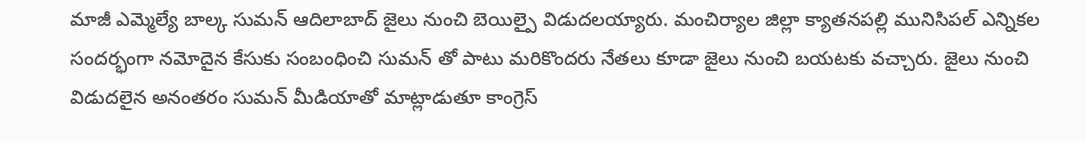మాజీ ఎమ్మెల్యే బాల్క సుమన్ ఆదిలాబాద్ జైలు నుంచి బెయిల్పై విడుదలయ్యారు. మంచిర్యాల జిల్లా క్యాతనపల్లి మునిసిపల్ ఎన్నికల సందర్భంగా నమోదైన కేసుకు సంబంధించి సుమన్ తో పాటు మరికొందరు నేతలు కూడా జైలు నుంచి బయటకు వచ్చారు. జైలు నుంచి విడుదలైన అనంతరం సుమన్ మీడియాతో మాట్లాడుతూ కాంగ్రెస్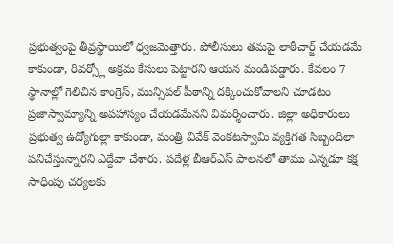ప్రభుత్వంపై తీవ్రస్థాయిలో ధ్వజమెత్తారు. పోలీసులు తమపై లాఠీచార్జ్ చేయడమే కాకుండా, రివర్స్లో అక్రమ కేసులు పెట్టారని ఆయన మండిపడ్డారు. కేవలం 7 స్థానాల్లో గెలిచిన కాంగ్రెస్, మున్సిపల్ పీఠాన్ని దక్కించుకోవాలని చూడటం ప్రజాస్వామ్యాన్ని అపహాస్యం చేయడమేనని విమర్శించారు. జిల్లా అధికారులు ప్రభుత్వ ఉద్యోగుల్లా కాకుండా, మంత్రి వివేక్ వెంకటస్వామి వ్యక్తిగత సిబ్బందిలా పనిచేస్తున్నారని ఎద్దేవా చేశారు. పదేళ్ల బీఆర్ఎస్ పాలనలో తాము ఎన్నడూ కక్ష సాధింపు చర్యలకు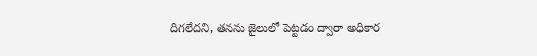దిగలేదని, తనను జైలులో పెట్టడం ద్వారా అధికార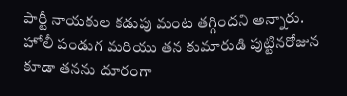పార్టీ నాయకుల కడుపు మంట తగ్గిందని అన్నారు. హోలీ పండుగ మరియు తన కుమారుడి పుట్టినరోజున కూడా తనను దూరంగా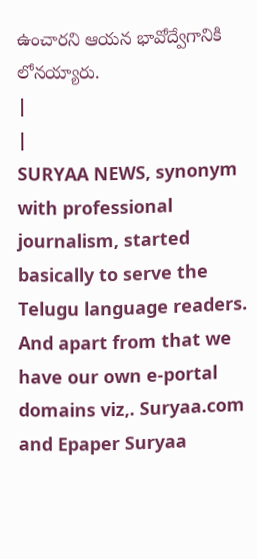ఉంచారని ఆయన భావోద్వేగానికి లోనయ్యారు.
|
|
SURYAA NEWS, synonym with professional journalism, started basically to serve the Telugu language readers. And apart from that we have our own e-portal domains viz,. Suryaa.com and Epaper Suryaa